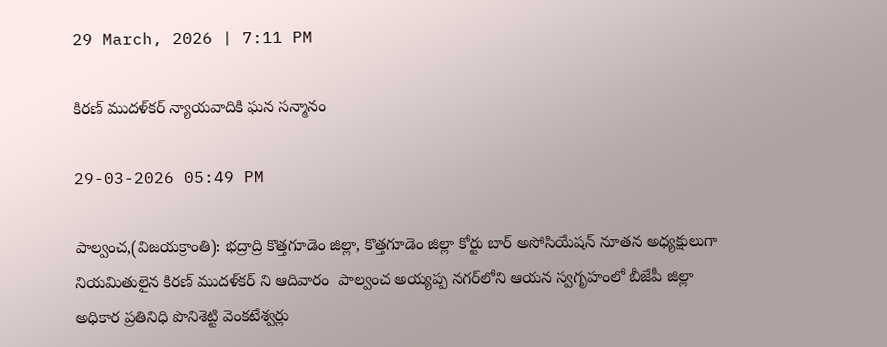29 March, 2026 | 7:11 PM

కిరణ్ ముదళ్‌కర్ న్యాయవాదికి ఘన సన్మానం

29-03-2026 05:49 PM

పాల్వంచ,(విజయక్రాంతి): భద్రాద్రి కొత్తగూడెం జిల్లా, కొత్తగూడెం జిల్లా కోర్టు బార్ అసోసియేషన్ నూతన అధ్యక్షులుగా నియమితులైన కిరణ్ ముదళ్‌కర్ ని ఆదివారం  పాల్వంచ అయ్యప్ప నగర్‌లోని ఆయన స్వగృహంలో బీజేపీ జిల్లా అధికార ప్రతినిధి పొనిశెట్టి వెంకటేశ్వర్లు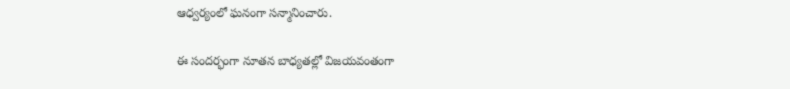ఆధ్వర్యంలో ఘనంగా సన్మానించారు.

ఈ సందర్భంగా నూతన బాధ్యతల్లో విజయవంతంగా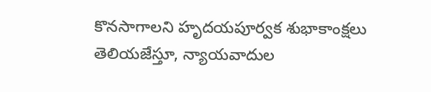కొనసాగాలని హృదయపూర్వక శుభాకాంక్షలు తెలియజేస్తూ, న్యాయవాదుల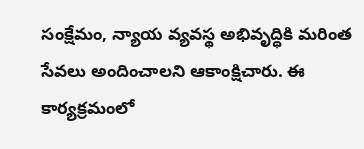సంక్షేమం, న్యాయ వ్యవస్థ అభివృద్ధికి మరింత సేవలు అందించాలని ఆకాంక్షిచారు. ఈ కార్యక్రమంలో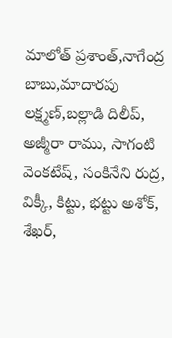మాలోత్ ప్రశాంత్,నాగేంద్ర బాబు,మాదారపు లక్ష్మణ్,బల్లాడి దిలీప్, అజ్మీరా రాము, సాగంటి వెంకటేష్, సంకినేని రుద్ర, విక్కీ, కిట్టు, భట్టు అశోక్, శేఖర్,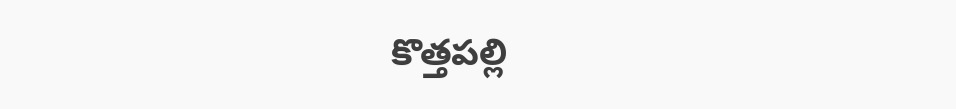కొత్తపల్లి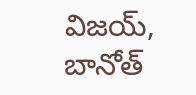విజయ్, బానోత్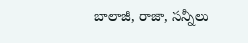బాలాజీ, రాజా, సన్నీలు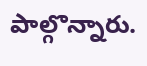పాల్గొన్నారు.